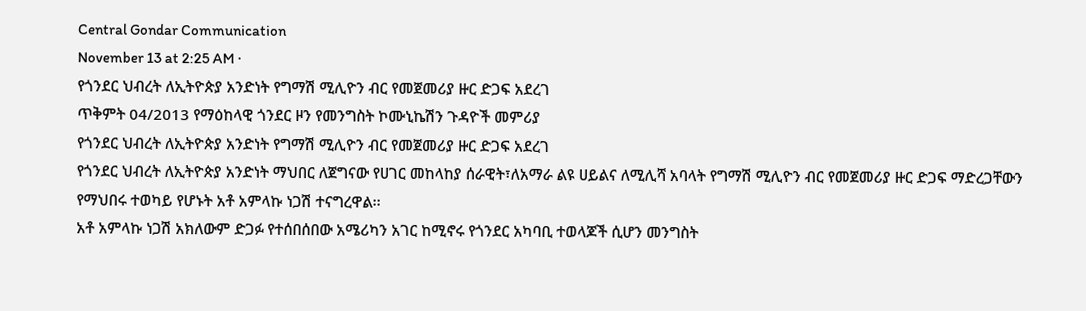Central Gondar Communication
November 13 at 2:25 AM ·
የጎንደር ህብረት ለኢትዮጵያ አንድነት የግማሽ ሚሊዮን ብር የመጀመሪያ ዙር ድጋፍ አደረገ
ጥቅምት 04/2013 የማዕከላዊ ጎንደር ዞን የመንግስት ኮሙኒኬሽን ጉዳዮች መምሪያ
የጎንደር ህብረት ለኢትዮጵያ አንድነት የግማሽ ሚሊዮን ብር የመጀመሪያ ዙር ድጋፍ አደረገ
የጎንደር ህብረት ለኢትዮጵያ አንድነት ማህበር ለጀግናው የሀገር መከላከያ ሰራዊት፣ለአማራ ልዩ ሀይልና ለሚሊሻ አባላት የግማሽ ሚሊዮን ብር የመጀመሪያ ዙር ድጋፍ ማድረጋቸውን የማህበሩ ተወካይ የሆኑት አቶ አምላኩ ነጋሽ ተናግረዋል፡፡
አቶ አምላኩ ነጋሽ አክለውም ድጋፉ የተሰበሰበው አሜሪካን አገር ከሚኖሩ የጎንደር አካባቢ ተወላጆች ሲሆን መንግስት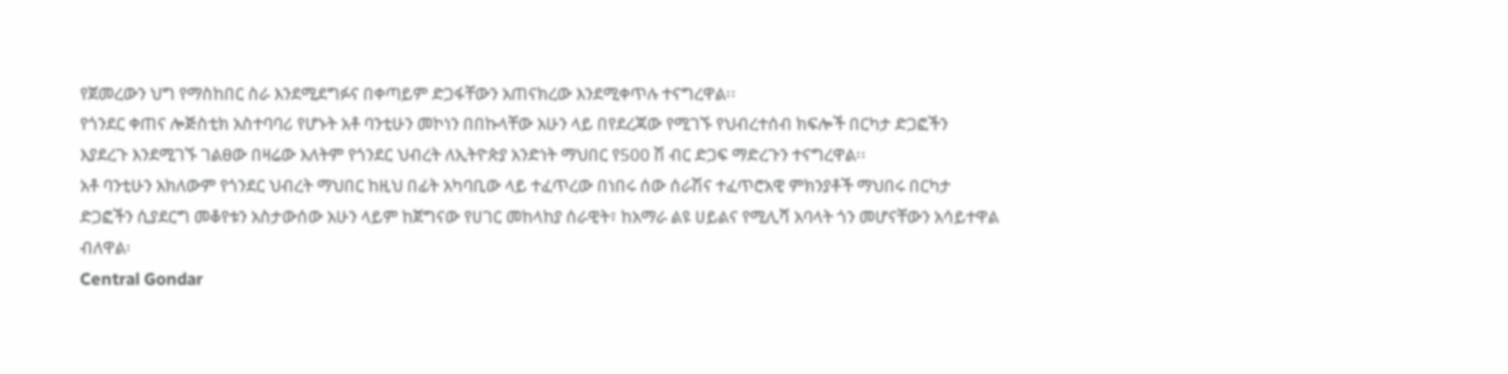የጀመረውን ህግ የማስከበር ስራ እንደሚደግፉና በቀጣይም ድጋፋቸውን አጠናክረው እንደሚቀጥሉ ተናግረዋል፡፡
የጎንደር ቀጠና ሎጅስቲክ አስተባባሪ የሆኑት አቶ ባንቲሁን መኮነን በበኩላቸው አሁን ላይ በየደረጃው የሚገኙ የህብረተሰብ ክፍሎች በርካታ ድጋፎችን እያደረጉ እንደሚገኙ ገልፀው በዛሬው እለትም የጎንደር ህብረት ለኢትዮጵያ አንድነት ማህበር የ500 ሽ ብር ድጋፍ ማድረጉን ተናግረዋል፡፡
አቶ ባንቲሁን አክለውም የጎንደር ህብረት ማህበር ከዚህ በፊት አካባቢው ላይ ተፈጥረው በነበሩ ሰው ሰራሽና ተፈጥሮአዊ ምክንያቶች ማህበሩ በርካታ ድጋፎችን ሲያደርግ መቆየቱን አስታውሰው አሁን ላይም ከጀግናው የሀገር መከላከያ ሰራዊት፣ ከአማራ ልዩ ሀይልና የሚሊሻ አባላት ጎን መሆናቸውን አሳይተዋል ብለዋል፡
Central Gondar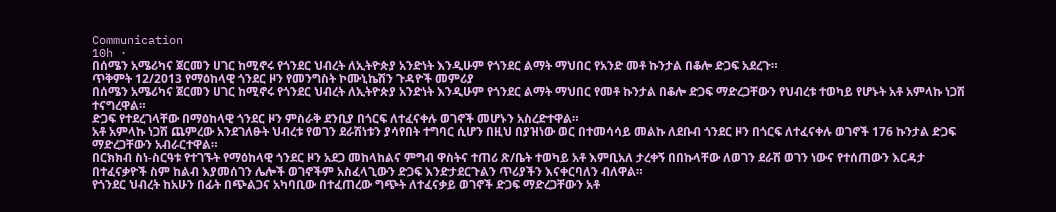Communication
10h ·
በሰሜን አሜሪካና ጀርመን ሀገር ከሚኖሩ የጎንደር ህብረት ለኢትዮጵያ አንድነት እንዲሁም የጎንደር ልማት ማህበር የአንድ መቶ ኩንታል በቆሎ ድጋፍ አደረጉ።
ጥቅምት 12/2013 የማዕከላዊ ጎንደር ዞን የመንግስት ኮሙኒኬሽን ጉዳዮች መምሪያ
በሰሜን አሜሪካና ጀርመን ሀገር ከሚኖሩ የጎንደር ህብረት ለኢትዮጵያ አንድነት እንዲሁም የጎንደር ልማት ማህበር የመቶ ኩንታል በቆሎ ድጋፍ ማድረጋቸውን የህብረቱ ተወካይ የሆኑት አቶ አምላኩ ነጋሽ ተናግረዋል።
ድጋፍ የተደረገላቸው በማዕከላዊ ጎንደር ዞን ምስራቅ ደንቢያ በጎርፍ ለተፈናቀሉ ወገኖች መሆኑን አስረድተዋል።
አቶ አምላኩ ነጋሽ ጨምረው አንደገለፁት ህብረቱ የወገን ደራሽነቱን ያሳየበት ተግባር ሲሆን በዚህ በያዝነው ወር በተመሳሳይ መልኩ ለደቡብ ጎንደር ዞን በጎርፍ ለተፈናቀሉ ወገኖች 176 ኩንታል ድጋፍ ማድረጋቸውን አብራርተዋል።
በርክክብ ስነ-ስርዓቱ የተገኙት የማዕከላዊ ጎንደር ዞን አደጋ መከላከልና ምግብ ዋስትና ተጠሪ ጽ/ቤት ተወካይ አቶ እምቢአለ ታረቀኝ በበኩላቸው ለወገን ደራሽ ወገን ነውና የተሰጠውን እርዳታ በተፈናቃዮች ስም ከልብ እያመሰገን ሌሎች ወገኖችም አስፈላጊውን ድጋፍ እንድታደርጉልን ጥሪያችን እናቀርባለን ብለዋል።
የጎንደር ህብረት ከአሁን በፊት በጭልጋና አካባቢው በተፈጠረው ግጭት ለተፈናቃይ ወገኖች ድጋፍ ማድረጋቸውን አቶ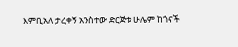እምቢአለ ታረቀኝ አንስተው ድርጅቱ ሁሌም ከጎናች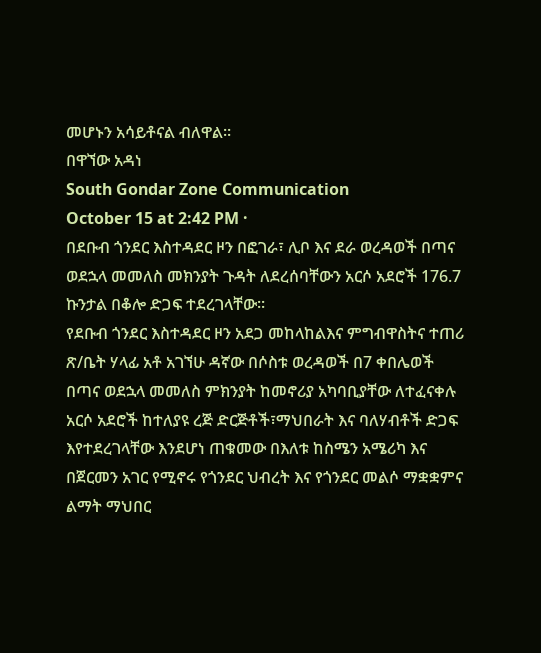መሆኑን አሳይቶናል ብለዋል።
በዋኘው አዳነ
South Gondar Zone Communication
October 15 at 2:42 PM ·
በደቡብ ጎንደር እስተዳደር ዞን በፎገራ፣ ሊቦ እና ደራ ወረዳወች በጣና ወደኋላ መመለስ መክንያት ጉዳት ለደረሰባቸውን አርሶ አደሮች 176.7 ኩንታል በቆሎ ድጋፍ ተደረገላቸው፡፡
የደቡብ ጎንደር እስተዳደር ዞን አደጋ መከላከልእና ምግብዋስትና ተጠሪ ጽ/ቤት ሃላፊ አቶ አገኘሁ ዳኛው በሶስቱ ወረዳወች በ7 ቀበሌወች በጣና ወደኋላ መመለስ ምክንያት ከመኖሪያ አካባቢያቸው ለተፈናቀሉ አርሶ አደሮች ከተለያዩ ረጅ ድርጅቶች፣ማህበራት እና ባለሃብቶች ድጋፍ እየተደረገላቸው እንደሆነ ጠቁመው በእለቱ ከስሜን አሜሪካ እና በጀርመን አገር የሚኖሩ የጎንደር ህብረት እና የጎንደር መልሶ ማቋቋምና ልማት ማህበር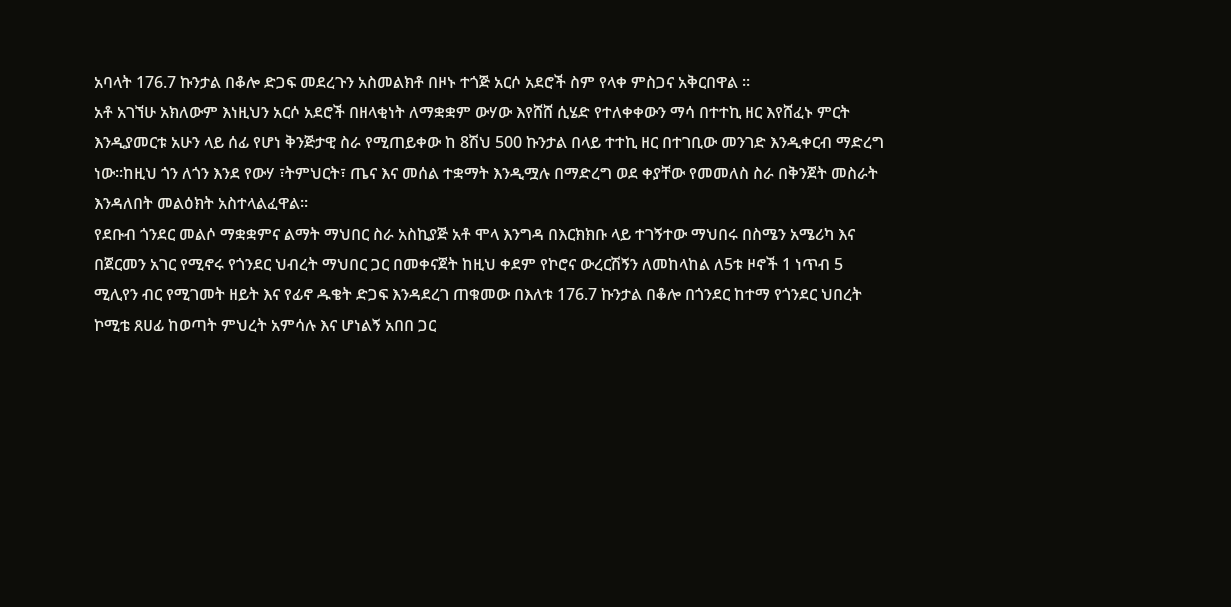አባላት 176.7 ኩንታል በቆሎ ድጋፍ መደረጉን አስመልክቶ በዞኑ ተጎጅ አርሶ አደሮች ስም የላቀ ምስጋና አቅርበዋል ፡፡
አቶ አገኘሁ አክለውም እነዚህን አርሶ አደሮች በዘላቂነት ለማቋቋም ውሃው እየሸሸ ሲሄድ የተለቀቀውን ማሳ በተተኪ ዘር እየሸፈኑ ምርት እንዲያመርቱ አሁን ላይ ሰፊ የሆነ ቅንጅታዊ ስራ የሚጠይቀው ከ 8ሽህ 500 ኩንታል በላይ ተተኪ ዘር በተገቢው መንገድ እንዲቀርብ ማድረግ ነው፡፡ከዚህ ጎን ለጎን እንደ የውሃ ፣ትምህርት፣ ጤና እና መሰል ተቋማት እንዲሟሉ በማድረግ ወደ ቀያቸው የመመለስ ስራ በቅንጀት መስራት እንዳለበት መልዕክት አስተላልፈዋል፡፡
የደቡብ ጎንደር መልሶ ማቋቋምና ልማት ማህበር ስራ አስኪያጅ አቶ ሞላ እንግዳ በእርክክቡ ላይ ተገኝተው ማህበሩ በስሜን አሜሪካ እና በጀርመን አገር የሚኖሩ የጎንደር ህብረት ማህበር ጋር በመቀናጀት ከዚህ ቀደም የኮሮና ውረርሽኝን ለመከላከል ለ5ቱ ዞኖች 1 ነጥብ 5 ሚሊየን ብር የሚገመት ዘይት እና የፊኖ ዱቄት ድጋፍ እንዳደረገ ጠቁመው በእለቱ 176.7 ኩንታል በቆሎ በጎንደር ከተማ የጎንደር ህበረት ኮሚቴ ጸሀፊ ከወጣት ምህረት አምሳሉ እና ሆነልኝ አበበ ጋር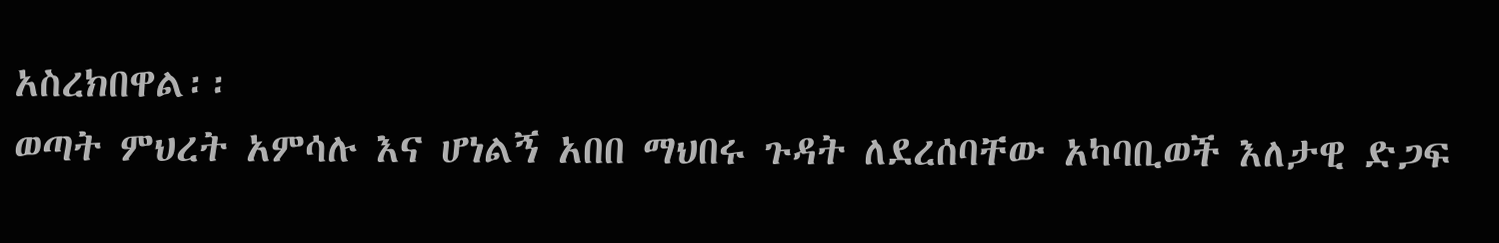አስረክበዋል፡፡
ወጣት ምህረት አምሳሉ እና ሆነልኝ አበበ ማህበሩ ጉዳት ለደረሰባቸው አካባቢወች እለታዊ ድጋፍ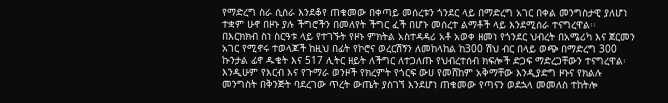የማድረግ ስራ ሲሰራ እንደቆየ ጠቁመው በቀጣይ መሰረቱን ጎንደር ላይ በማድረግ አገር በቀል መንግስታዊ ያለሆነ ተቋም ሁኖ በዞኑ ያሉ ችግሮችን በመለየት ችግር ፈች በሆኑ መሰረተ ልማቶች ላይ እንደሚሰራ ተናግረዋል፡፡
በእርክክብ ስነ ስርዓቱ ላይ የተገኙት የዞኑ ምክትል አስተዳዳሪ አቶ አወቀ ዘመነ የጎንደር ህብረት በአሜሪካ እና ጀርመን አገር የሚኖሩ ተወላጆች ከዚህ በፊት የኮሮና ወረርሽኝን ለመከላከል ከ300 ሽህ ብር በላይ ወጭ በማድረግ 300 ኩንታል ፊኖ ዱቄት እና 517 ሊትር ዘይት ለችግር ለተጋለጡ የህብረተሰብ ክፍሎች ድጋፍ ማድረጋቸውን ተናግረዋል፡
እንዲሁም የእርብ እና የጉማራ ወንዞች የክረምት የጎርፍ ውሀ የመሸከም አቅማቸው እንዲያድግ ዞኑና የክልሉ መንግስት በቅንጅት ባደረገው ጥረት ውጤት ያስገኘ እንደሆነ ጠቁመው የጣናን ወደኋላ መመለስ ተከትሎ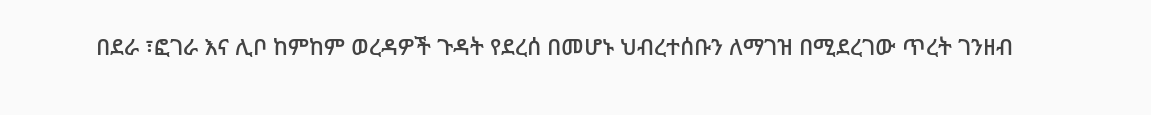በደራ ፣ፎገራ እና ሊቦ ከምከም ወረዳዎች ጉዳት የደረሰ በመሆኑ ህብረተሰቡን ለማገዝ በሚደረገው ጥረት ገንዘብ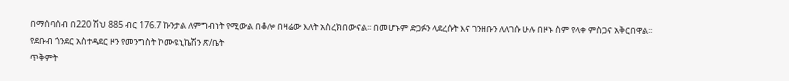በማሰባሰብ በ220 ሽህ 885 ብር 176.7 ኩንታል ለምግብነት የሚውል በቆሎ በዛሬው እለት አስረክበውናል፡፡ በመሆኑም ድጋፉን ላደረሱት እና ገንዘቡን ለለገሱ ሁሉ በዞኑ ስም የላቀ ምስጋና አቅርበዋል፡፡
የደቡብ ጎንደር አስተዳደር ዞን የመንግስት ኮሙዩኒኬሽን ጽ/ቤት
ጥቅምት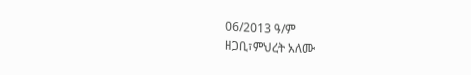06/2013 ዓ/ም
ዘጋቢ፣ምህረት አለሙ